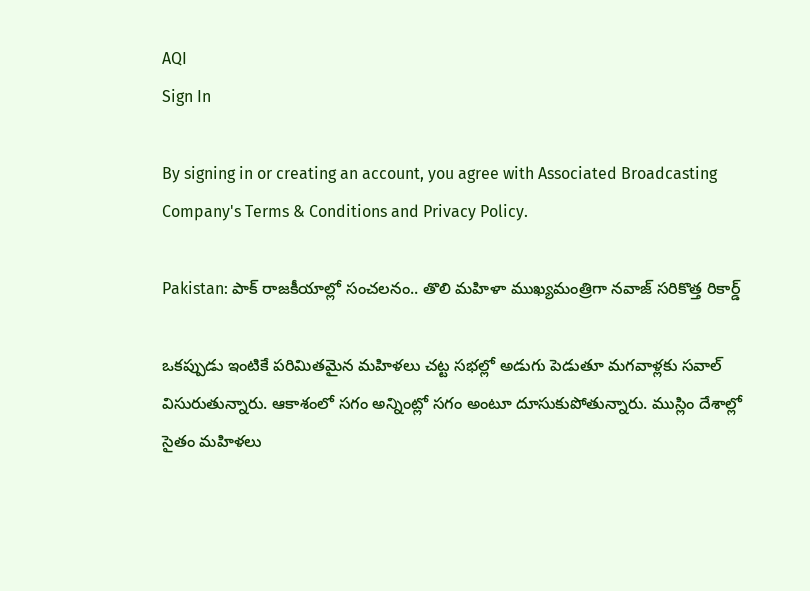AQI
Sign In

By signing in or creating an account, you agree with Associated Broadcasting Company's Terms & Conditions and Privacy Policy.

Pakistan: పాక్ రాజకీయాల్లో సంచలనం.. తొలి మహిళా ముఖ్యమంత్రిగా నవాజ్ సరికొత్త రికార్డ్

ఒకప్పుడు ఇంటికే పరిమితమైన మహిళలు చట్ట సభల్లో అడుగు పెడుతూ మగవాళ్లకు సవాల్ విసురుతున్నారు. ఆకాశంలో సగం అన్నింట్లో సగం అంటూ దూసుకుపోతున్నారు. ముస్లిం దేశాల్లో సైతం మహిళలు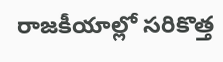రాజకీయాల్లో సరికొత్త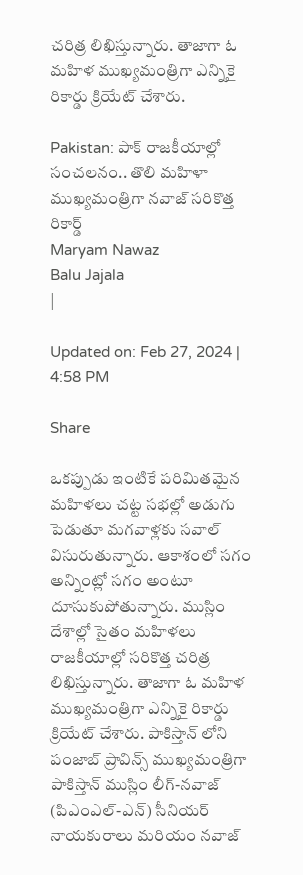చరిత్ర లిఖిస్తున్నారు. తాజాగా ఓ మహిళ ముఖ్యమంత్రిగా ఎన్నికై రికార్డు క్రియేట్ చేశారు.

Pakistan: పాక్ రాజకీయాల్లో సంచలనం.. తొలి మహిళా ముఖ్యమంత్రిగా నవాజ్ సరికొత్త రికార్డ్
Maryam Nawaz
Balu Jajala
|

Updated on: Feb 27, 2024 | 4:58 PM

Share

ఒకప్పుడు ఇంటికే పరిమితమైన మహిళలు చట్ట సభల్లో అడుగు పెడుతూ మగవాళ్లకు సవాల్ విసురుతున్నారు. ఆకాశంలో సగం అన్నింట్లో సగం అంటూ దూసుకుపోతున్నారు. ముస్లిం దేశాల్లో సైతం మహిళలు రాజకీయాల్లో సరికొత్త చరిత్ర లిఖిస్తున్నారు. తాజాగా ఓ మహిళ ముఖ్యమంత్రిగా ఎన్నికై రికార్డు క్రియేట్ చేశారు. పాకిస్తాన్ లోని పంజాబ్ ప్రావిన్స్ ముఖ్యమంత్రిగా పాకిస్తాన్ ముస్లిం లీగ్-నవాజ్ (పిఎంఎల్-ఎన్) సీనియర్ నాయకురాలు మరియం నవాజ్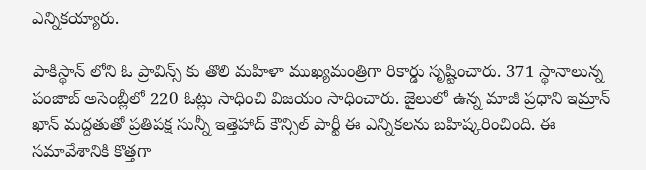ఎన్నికయ్యారు.

పాకిస్థాన్ లోని ఓ ప్రావిన్స్ కు తొలి మహిళా ముఖ్యమంత్రిగా రికార్డు సృష్టించారు. 371 స్థానాలున్న పంజాబ్ అసెంబ్లీలో 220 ఓట్లు సాధించి విజయం సాధించారు. జైలులో ఉన్న మాజీ ప్రధాని ఇమ్రాన్ ఖాన్ మద్దతుతో ప్రతిపక్ష సున్నీ ఇత్తెహాద్ కౌన్సిల్ పార్టీ ఈ ఎన్నికలను బహిష్కరించింది. ఈ సమావేశానికి కొత్తగా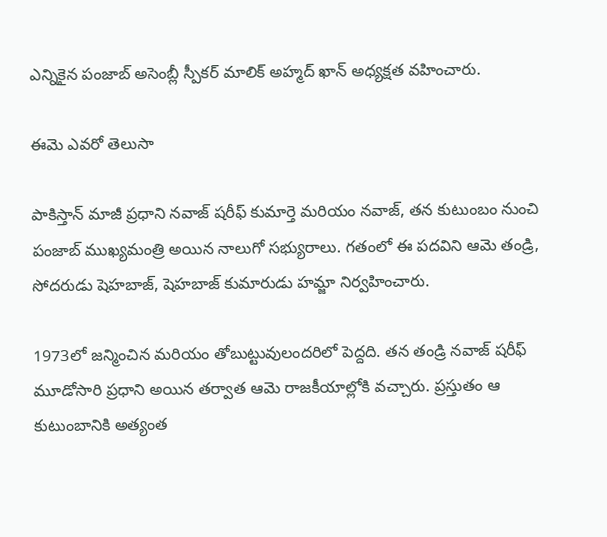ఎన్నికైన పంజాబ్ అసెంబ్లీ స్పీకర్ మాలిక్ అహ్మద్ ఖాన్ అధ్యక్షత వహించారు.

ఈమె ఎవరో తెలుసా

పాకిస్తాన్ మాజీ ప్రధాని నవాజ్ షరీఫ్ కుమార్తె మరియం నవాజ్, తన కుటుంబం నుంచి పంజాబ్ ముఖ్యమంత్రి అయిన నాలుగో సభ్యురాలు. గతంలో ఈ పదవిని ఆమె తండ్రి, సోదరుడు షెహబాజ్, షెహబాజ్ కుమారుడు హమ్జా నిర్వహించారు.

1973లో జన్మించిన మరియం తోబుట్టువులందరిలో పెద్దది. తన తండ్రి నవాజ్ షరీఫ్ మూడోసారి ప్రధాని అయిన తర్వాత ఆమె రాజకీయాల్లోకి వచ్చారు. ప్రస్తుతం ఆ కుటుంబానికి అత్యంత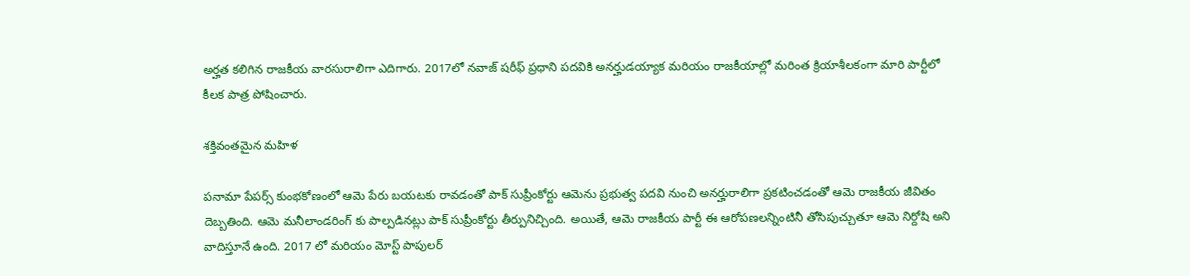అర్హత కలిగిన రాజకీయ వారసురాలిగా ఎదిగారు. 2017లో నవాజ్ షరీఫ్ ప్రధాని పదవికి అనర్హుడయ్యాక మరియం రాజకీయాల్లో మరింత క్రియాశీలకంగా మారి పార్టీలో కీలక పాత్ర పోషించారు.

శక్తివంతమైన మహిళ

పనామా పేపర్స్ కుంభకోణంలో ఆమె పేరు బయటకు రావడంతో పాక్ సుప్రీంకోర్టు ఆమెను ప్రభుత్వ పదవి నుంచి అనర్హురాలిగా ప్రకటించడంతో ఆమె రాజకీయ జీవితం దెబ్బతింది. ఆమె మనీలాండరింగ్ కు పాల్పడినట్లు పాక్ సుప్రీంకోర్టు తీర్పునిచ్చింది. అయితే, ఆమె రాజకీయ పార్టీ ఈ ఆరోపణలన్నింటినీ తోసిపుచ్చుతూ ఆమె నిర్దోషి అని వాదిస్తూనే ఉంది. 2017 లో మరియం మోస్ట్ పాపులర్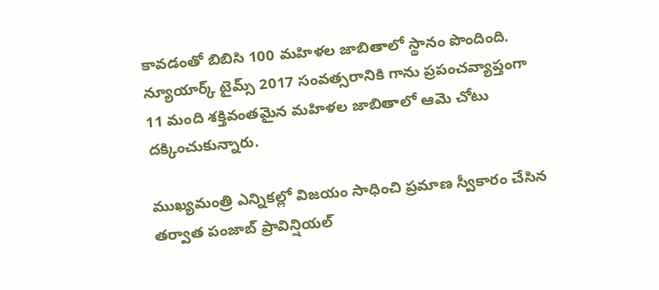కావడంతో బిబిసి 100 మహిళల జాబితాలో స్థానం పొందింది. న్యూయార్క్ టైమ్స్ 2017 సంవత్సరానికి గాను ప్రపంచవ్యాప్తంగా 11 మంది శక్తివంతమైన మహిళల జాబితాలో ఆమె చోటు దక్కించుకున్నారు.

ముఖ్యమంత్రి ఎన్నికల్లో విజయం సాధించి ప్రమాణ స్వీకారం చేసిన తర్వాత పంజాబ్ ప్రావిన్షియల్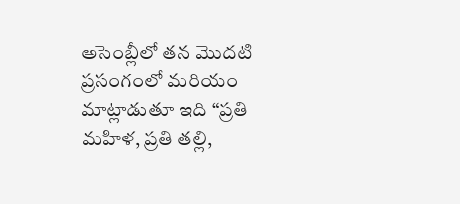అసెంబ్లీలో తన మొదటి ప్రసంగంలో మరియం మాట్లాడుతూ ఇది “ప్రతి మహిళ, ప్రతి తల్లి,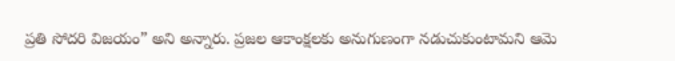ప్రతి సోదరి విజయం” అని అన్నారు. ప్రజల ఆకాంక్షలకు అనుగుణంగా నడుచుకుంటామని ఆమె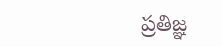ప్రతిజ్ఞ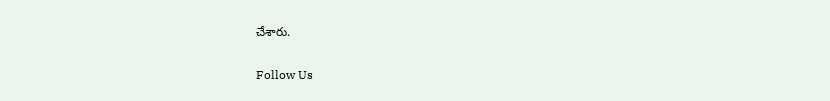చేశారు.

Follow Us